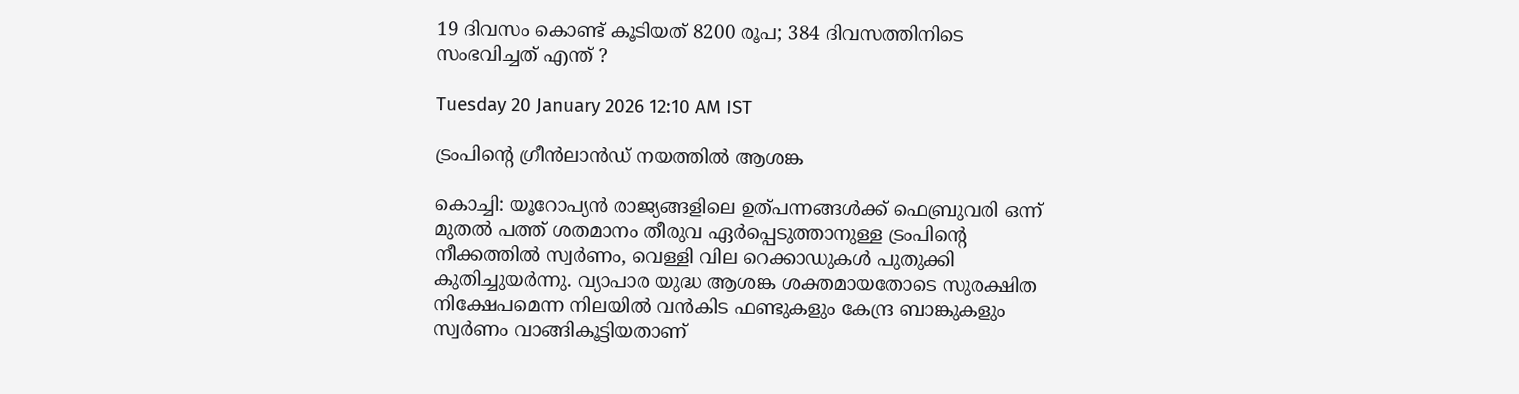19 ദിവസം കൊണ്ട് കൂടിയത് 8200 രൂപ; 384 ദിവസത്തിനിടെ സംഭവിച്ചത് എന്ത് ?

Tuesday 20 January 2026 12:10 AM IST

ട്രംപിന്റെ ഗ്രീന്‍ലാന്‍ഡ് നയത്തില്‍ ആശങ്ക

കൊച്ചി: യൂറോപ്യന്‍ രാജ്യങ്ങളിലെ ഉത്പന്നങ്ങള്‍ക്ക് ഫെബ്രുവരി ഒന്ന് മുതല്‍ പത്ത് ശതമാനം തീരുവ ഏര്‍പ്പെടുത്താനുള്ള ട്രംപിന്റെ നീക്കത്തില്‍ സ്വര്‍ണം, വെള്ളി വില റെക്കാഡുകള്‍ പുതുക്കി കുതിച്ചുയര്‍ന്നു. വ്യാപാര യുദ്ധ ആശങ്ക ശക്തമായതോടെ സുരക്ഷിത നിക്ഷേപമെന്ന നിലയില്‍ വന്‍കിട ഫണ്ടുകളും കേന്ദ്ര ബാങ്കുകളും സ്വര്‍ണം വാങ്ങികൂട്ടിയതാണ്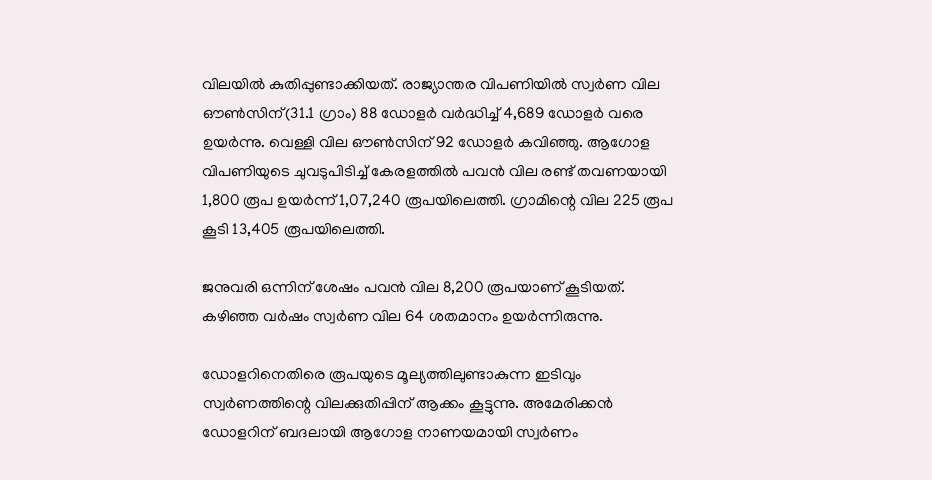വിലയില്‍ കുതിപ്പുണ്ടാക്കിയത്. രാജ്യാന്തര വിപണിയില്‍ സ്വര്‍ണ വില ഔണ്‍സിന്(31.1 ഗ്രാം) 88 ഡോളര്‍ വര്‍ദ്ധിച്ച് 4,689 ഡോളര്‍ വരെ ഉയര്‍ന്നു. വെള്ളി വില ഔണ്‍സിന് 92 ഡോളര്‍ കവിഞ്ഞു. ആഗോള വിപണിയുടെ ചുവടുപിടിച്ച് കേരളത്തില്‍ പവന്‍ വില രണ്ട് തവണയായി 1,800 രൂപ ഉയര്‍ന്ന് 1,07,240 രൂപയിലെത്തി. ഗ്രാമിന്റെ വില 225 രൂപ കൂടി 13,405 രൂപയിലെത്തി.

ജനുവരി ഒന്നിന് ശേഷം പവന്‍ വില 8,200 രൂപയാണ് കൂടിയത്. കഴിഞ്ഞ വര്‍ഷം സ്വര്‍ണ വില 64 ശതമാനം ഉയര്‍ന്നിരുന്നു.

ഡോളറിനെതിരെ രൂപയുടെ മൂല്യത്തിലുണ്ടാകുന്ന ഇടിവും സ്വര്‍ണത്തിന്റെ വിലക്കുതിപ്പിന് ആക്കം കൂട്ടുന്നു. അമേരിക്കന്‍ ഡോളറിന് ബദലായി ആഗോള നാണയമായി സ്വര്‍ണം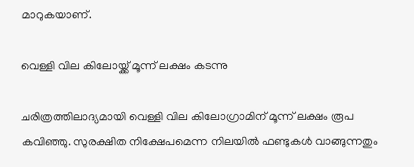മാറുകയാണ്.

വെള്ളി വില കിലോയ്ക്ക് മൂന്ന് ലക്ഷം കടന്നു

ചരിത്രത്തിലാദ്യമായി വെള്ളി വില കിലോഗ്രാമിന് മൂന്ന് ലക്ഷം രൂപ കവിഞ്ഞു. സുരക്ഷിത നിക്ഷേപമെന്ന നിലയില്‍ ഫണ്ടുകള്‍ വാങ്ങുന്നതും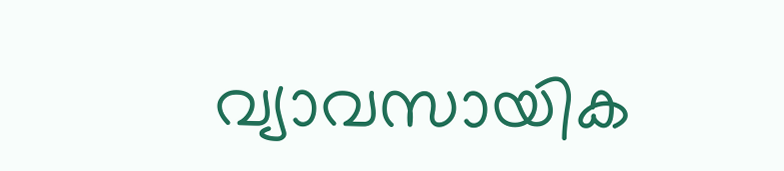വ്യാവസായിക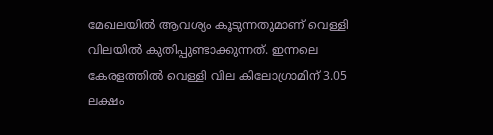മേഖലയില്‍ ആവശ്യം കൂടുന്നതുമാണ് വെള്ളി വിലയില്‍ കുതിപ്പുണ്ടാക്കുന്നത്. ഇന്നലെ കേരളത്തില്‍ വെള്ളി വില കിലോഗ്രാമിന് 3.05 ലക്ഷം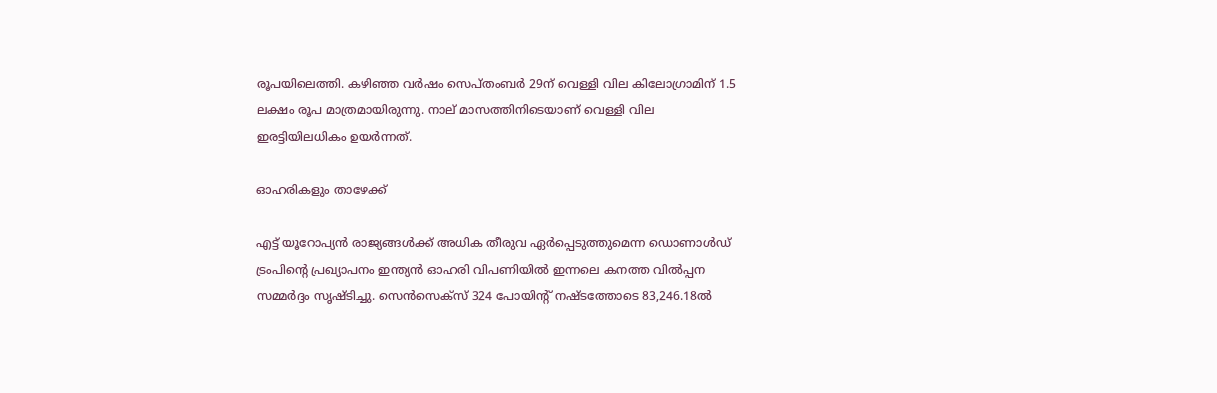രൂപയിലെത്തി. കഴിഞ്ഞ വര്‍ഷം സെപ്തംബര്‍ 29ന് വെള്ളി വില കിലോഗ്രാമിന് 1.5 ലക്ഷം രൂപ മാത്രമായിരുന്നു. നാല് മാസത്തിനിടെയാണ് വെള്ളി വില ഇരട്ടിയിലധികം ഉയര്‍ന്നത്.

ഓഹരികളും താഴേക്ക്

എട്ട് യൂറോപ്യന്‍ രാജ്യങ്ങള്‍ക്ക് അധിക തീരുവ ഏര്‍പ്പെടുത്തുമെന്ന ഡൊണാള്‍ഡ് ട്രംപിന്റെ പ്രഖ്യാപനം ഇന്ത്യന്‍ ഓഹരി വിപണിയില്‍ ഇന്നലെ കനത്ത വില്‍പ്പന സമ്മര്‍ദ്ദം സൃഷ്ടിച്ചു. സെന്‍സെക്‌സ് 324 പോയിന്റ് നഷ്ടത്തോടെ 83,246.18ല്‍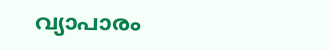വ്യാപാരം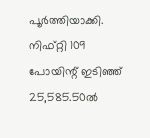പൂര്‍ത്തിയാക്കി. നിഫ്റ്റി 109 പോയിന്റ് ഇടിഞ്ഞ് 25,585.50ല്‍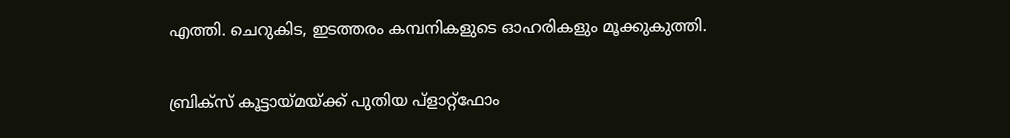എത്തി. ചെറുകിട, ഇടത്തരം കമ്പനികളുടെ ഓഹരികളും മൂക്കുകുത്തി.

ബ്രിക്‌സ് കൂട്ടായ്മയ്ക്ക് പുതിയ പ്‌ളാറ്റ്ഫോം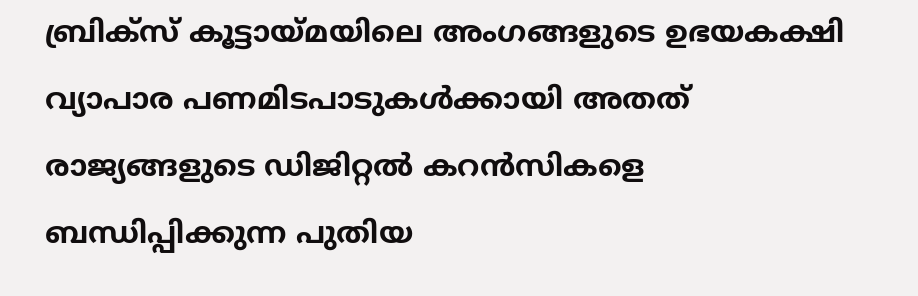ബ്രിക്സ് കൂട്ടായ്മയിലെ അംഗങ്ങളുടെ ഉഭയകക്ഷി വ്യാപാര പണമിടപാടുകള്‍ക്കായി അതത് രാജ്യങ്ങളുടെ ഡിജിറ്റല്‍ കറന്‍സികളെ ബന്ധിപ്പിക്കുന്ന പുതിയ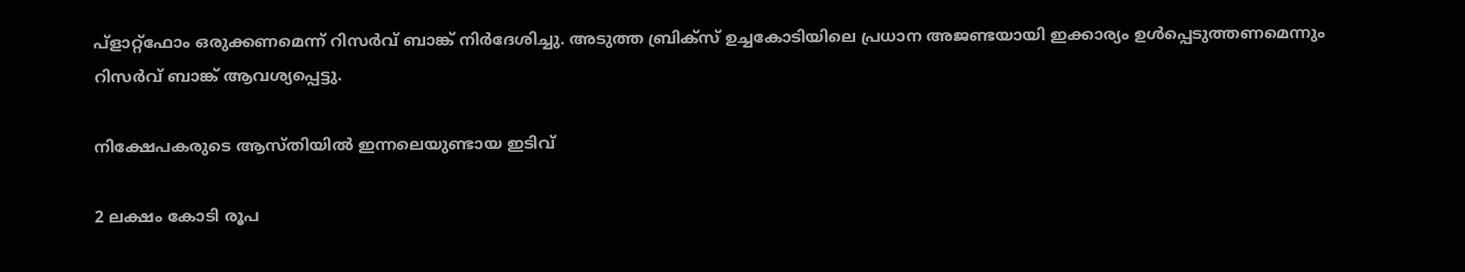പ്‌ളാറ്റ്ഫോം ഒരുക്കണമെന്ന് റിസര്‍വ് ബാങ്ക് നിര്‍ദേശിച്ചു. അടുത്ത ബ്രിക്സ് ഉച്ചകോടിയിലെ പ്രധാന അജണ്ടയായി ഇക്കാര്യം ഉള്‍പ്പെടുത്തണമെന്നും റിസര്‍വ് ബാങ്ക് ആവശ്യപ്പെട്ടു.

നിക്ഷേപകരുടെ ആസ്തിയില്‍ ഇന്നലെയുണ്ടായ ഇടിവ്

2 ലക്ഷം കോടി രൂപ